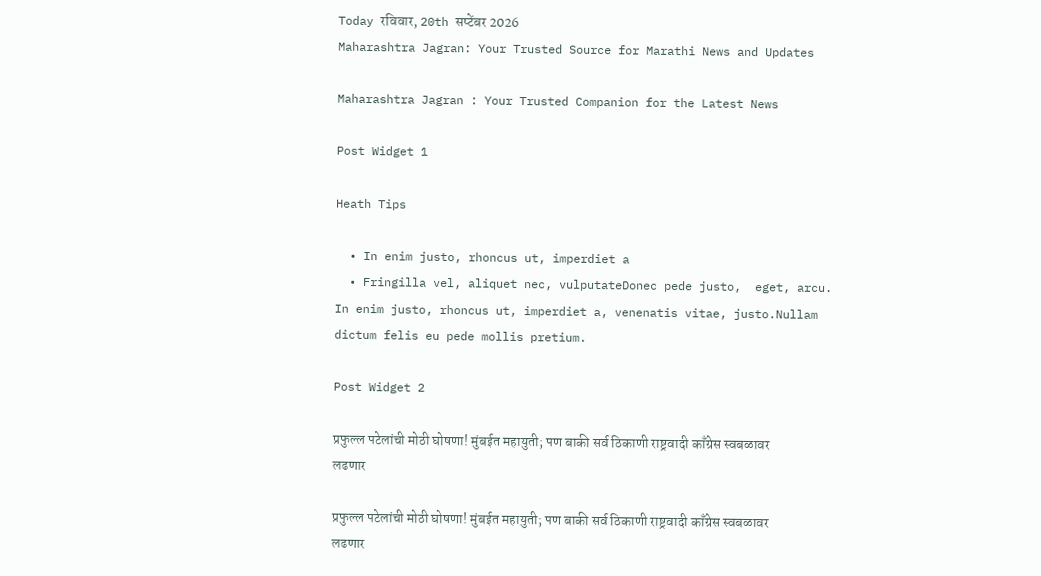Today रविवार, 20th सप्टेंबर 2026
Maharashtra Jagran: Your Trusted Source for Marathi News and Updates

Maharashtra Jagran : Your Trusted Companion for the Latest News

Post Widget 1

Heath Tips

  • In enim justo, rhoncus ut, imperdiet a
  • Fringilla vel, aliquet nec, vulputateDonec pede justo,  eget, arcu. In enim justo, rhoncus ut, imperdiet a, venenatis vitae, justo.Nullam dictum felis eu pede mollis pretium.

Post Widget 2

प्रफुल्ल पटेलांची मोठी घोषणा! मुंबईत महायुती; पण बाकी सर्व ठिकाणी राष्ट्रवादी काँग्रेस स्वबळावर लढणार

प्रफुल्ल पटेलांची मोठी घोषणा! मुंबईत महायुती; पण बाकी सर्व ठिकाणी राष्ट्रवादी काँग्रेस स्वबळावर लढणार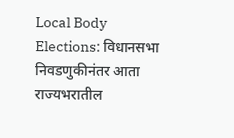Local Body Elections: विधानसभा निवडणुकीनंतर आता राज्यभरातील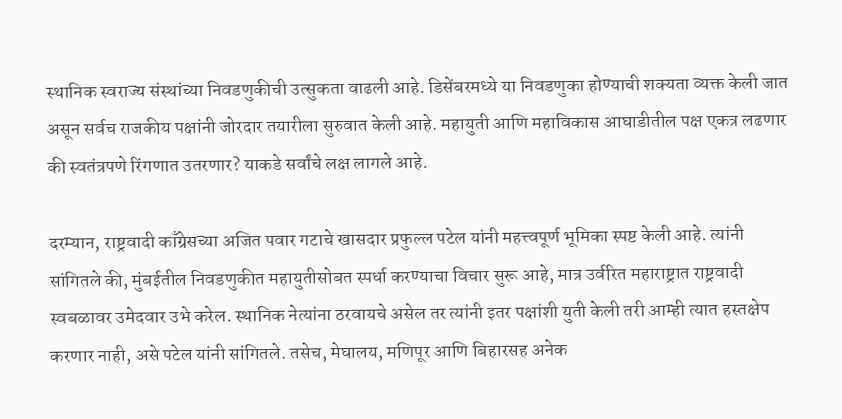स्थानिक स्वराज्य संस्थांच्या निवडणुकीची उत्सुकता वाढली आहे. डिसेंबरमध्ये या निवडणुका होण्याची शक्यता व्यक्त केली जात असून सर्वच राजकीय पक्षांनी जोरदार तयारीला सुरुवात केली आहे. महायुती आणि महाविकास आघाडीतील पक्ष एकत्र लढणार की स्वतंत्रपणे रिंगणात उतरणार? याकडे सर्वांचे लक्ष लागले आहे.

दरम्यान, राष्ट्रवादी काँग्रेसच्या अजित पवार गटाचे खासदार प्रफुल्ल पटेल यांनी महत्त्वपूर्ण भूमिका स्पष्ट केली आहे. त्यांनी सांगितले की, मुंबईतील निवडणुकीत महायुतीसोबत स्पर्धा करण्याचा विचार सुरू आहे, मात्र उर्वरित महाराष्ट्रात राष्ट्रवादी स्वबळावर उमेदवार उभे करेल. स्थानिक नेत्यांना ठरवायचे असेल तर त्यांनी इतर पक्षांशी युती केली तरी आम्ही त्यात हस्तक्षेप करणार नाही, असे पटेल यांनी सांगितले. तसेच, मेघालय, मणिपूर आणि बिहारसह अनेक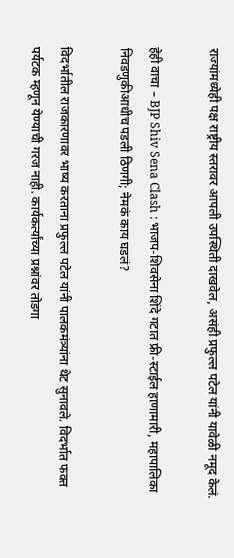राज्यांमध्येही पक्ष राष्ट्रीय स्तरावर आपली उपस्थिती दाखवेल, असंही प्रफुल्ल पटेल यांनी यावेळी नमूद केलं.

हेही वाचा – BJP Shiv Sena Clash : भाजप-शिवसेना शिंदे गटात फ्री-स्टाईल हाणामारी, महापालिका निवडणुकीआधीच पडली ठिणगी; नेमकं काय घडलं?

विदर्भातील राजकारणावर भाष्य करताना प्रफुल्ल पटेल यांनी पालकमंत्र्यांना थेट सुनावले. विदर्भात फक्त पर्यटक म्हणून येण्याची गरज नाही. कार्यकर्त्यांच्या प्रश्नांवर तोडगा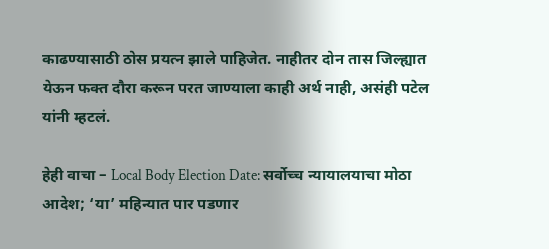काढण्यासाठी ठोस प्रयत्न झाले पाहिजेत. नाहीतर दोन तास जिल्ह्यात येऊन फक्त दौरा करून परत जाण्याला काही अर्थ नाही, असंही पटेल यांनी म्हटलं.

हेही वाचा – Local Body Election Date: सर्वोच्च न्यायालयाचा मोठा आदेश; ‘या’ महिन्यात पार पडणार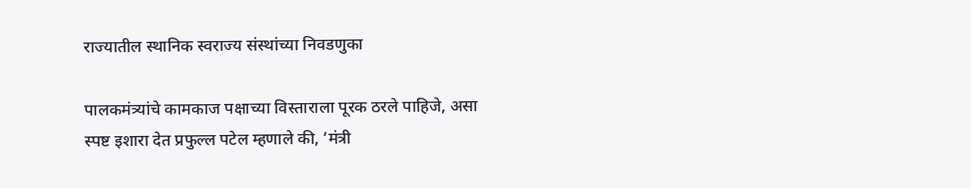राज्यातील स्थानिक स्वराज्य संस्थांच्या निवडणुका

पालकमंत्र्यांचे कामकाज पक्षाच्या विस्ताराला पूरक ठरले पाहिजे, असा स्पष्ट इशारा देत प्रफुल्ल पटेल म्हणाले की, ‘मंत्री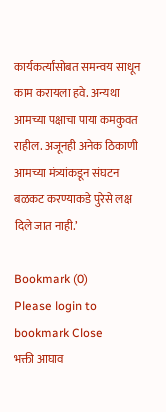कार्यकर्त्यांसोबत समन्वय साधून काम करायला हवे. अन्यथा आमच्या पक्षाचा पाया कमकुवत राहील. अजूनही अनेक ठिकाणी आमच्या मंत्र्यांकडून संघटन बळकट करण्याकडे पुरेसे लक्ष दिले जात नाही.’

Bookmark (0)
Please login to bookmark Close
भक्ती आघाव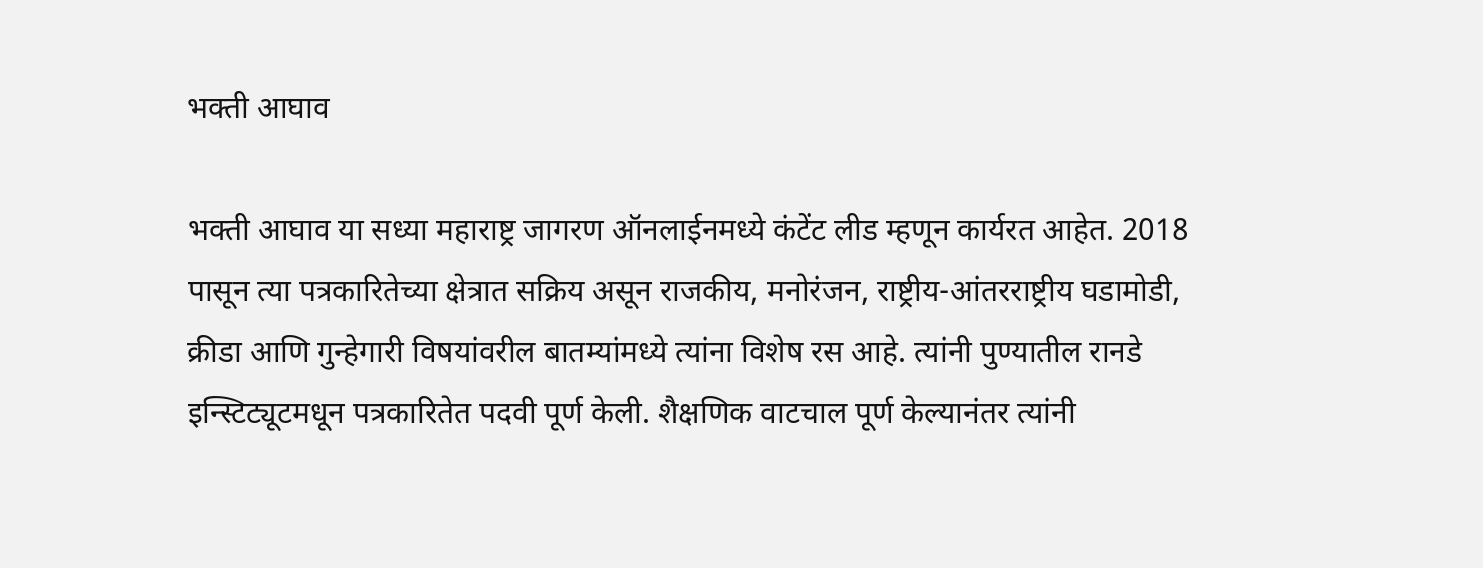भक्ती आघाव

भक्ती आघाव या सध्या महाराष्ट्र जागरण ऑनलाईनमध्ये कंटेंट लीड म्हणून कार्यरत आहेत. 2018 पासून त्या पत्रकारितेच्या क्षेत्रात सक्रिय असून राजकीय, मनोरंजन, राष्ट्रीय-आंतरराष्ट्रीय घडामोडी, क्रीडा आणि गुन्हेगारी विषयांवरील बातम्यांमध्ये त्यांना विशेष रस आहे. त्यांनी पुण्यातील रानडे इन्स्टिट्यूटमधून पत्रकारितेत पदवी पूर्ण केली. शैक्षणिक वाटचाल पूर्ण केल्यानंतर त्यांनी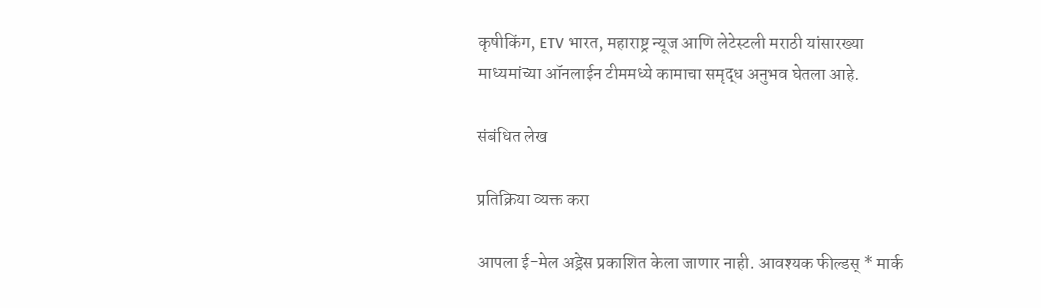कृषीकिंग, ETV भारत, महाराष्ट्र न्यूज आणि लेटेस्टली मराठी यांसारख्या माध्यमांच्या ऑनलाईन टीममध्ये कामाचा समृद्ध अनुभव घेतला आहे.

संबंधित लेख

प्रतिक्रिया व्यक्त करा

आपला ई-मेल अड्रेस प्रकाशित केला जाणार नाही. आवश्यक फील्डस् * मार्क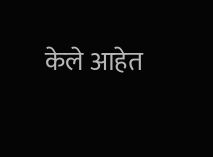केले आहेत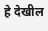हे देखील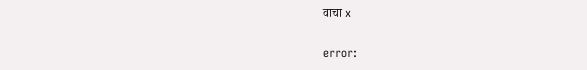वाचा x

error: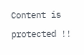Content is protected !!